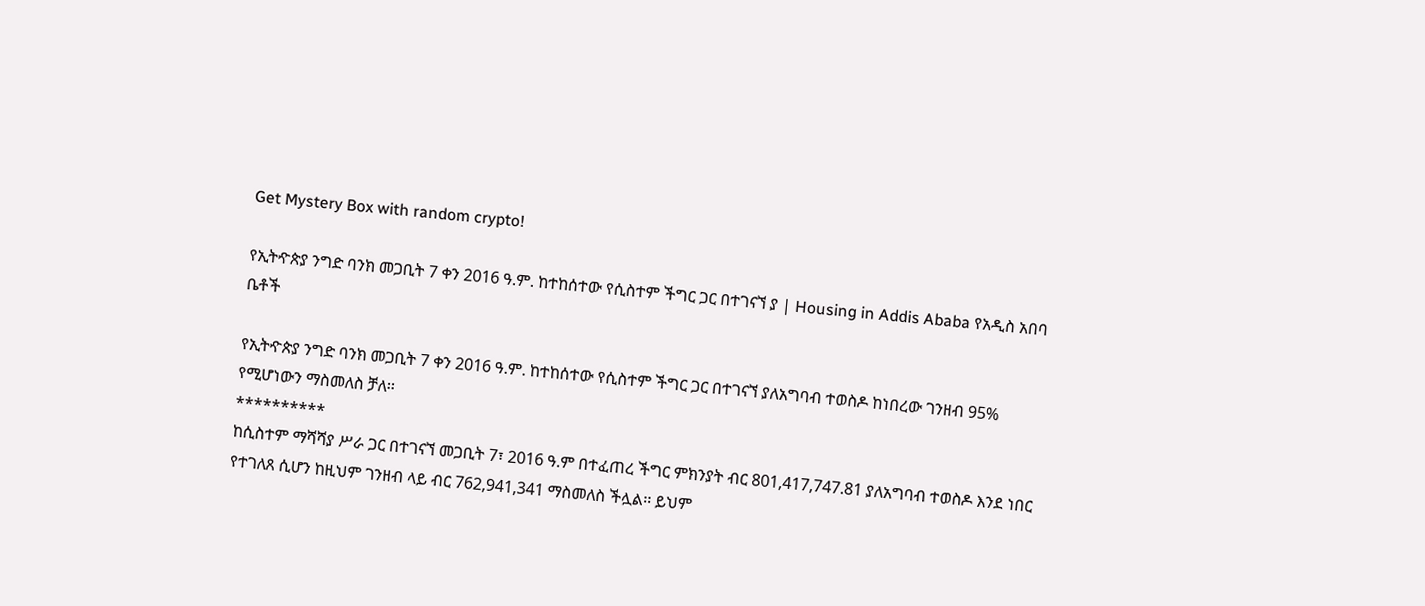Get Mystery Box with random crypto!

የኢትዯጵያ ንግድ ባንክ መጋቢት 7 ቀን 2016 ዓ.ም. ከተከሰተው የሲስተም ችግር ጋር በተገናኘ ያ | Housing in Addis Ababa የአዲስ አበባ ቤቶች

የኢትዯጵያ ንግድ ባንክ መጋቢት 7 ቀን 2016 ዓ.ም. ከተከሰተው የሲስተም ችግር ጋር በተገናኘ ያለአግባብ ተወስዶ ከነበረው ገንዘብ 95% የሚሆነውን ማስመለስ ቻለ፡፡
**********
ከሲስተም ማሻሻያ ሥራ ጋር በተገናኘ መጋቢት 7፣ 2016 ዓ.ም በተፈጠረ ችግር ምክንያት ብር 801,417,747.81 ያለአግባብ ተወስዶ እንደ ነበር የተገለጸ ሲሆን ከዚህም ገንዘብ ላይ ብር 762,941,341 ማስመለስ ችሏል፡፡ ይህም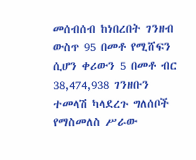መሰብሰብ ከነበረበት ገንዘብ ውስጥ 95 በመቶ የሚሸፍን ሲሆን ቀሪውን 5 በመቶ ብር 38,474,938 ገንዘቡን ተመላሽ ካላደረጉ ግለሰቦች የማስመለስ ሥራው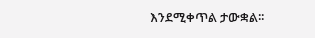እንደሚቀጥል ታውቋል፡፡